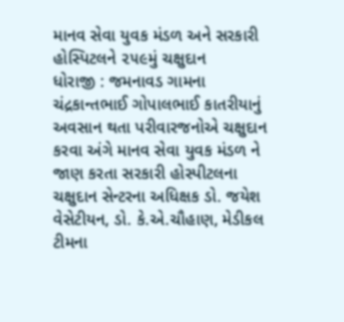માનવ સેવા યુવક મંડળ અને સરકારી હોસ્પિટલને ૨૫૯મું ચક્ષુદાન
ધોરાજી : જમનાવડ ગામના ચંદ્રકાન્તભાઈ ગોપાલભાઈ કાતરીયાનું અવસાન થતા પરીવારજનોએ ચક્ષુદાન કરવા અંગે માનવ સેવા યુવક મંડળ ને જાણ કરતા સરકારી હોસ્પીટલના ચક્ષુદાન સેન્ટરના અધિક્ષક ડો. જયેશ વેસેટીયન, ડો. કે.એ.ચૌહાણ, મેડીકલ ટીમના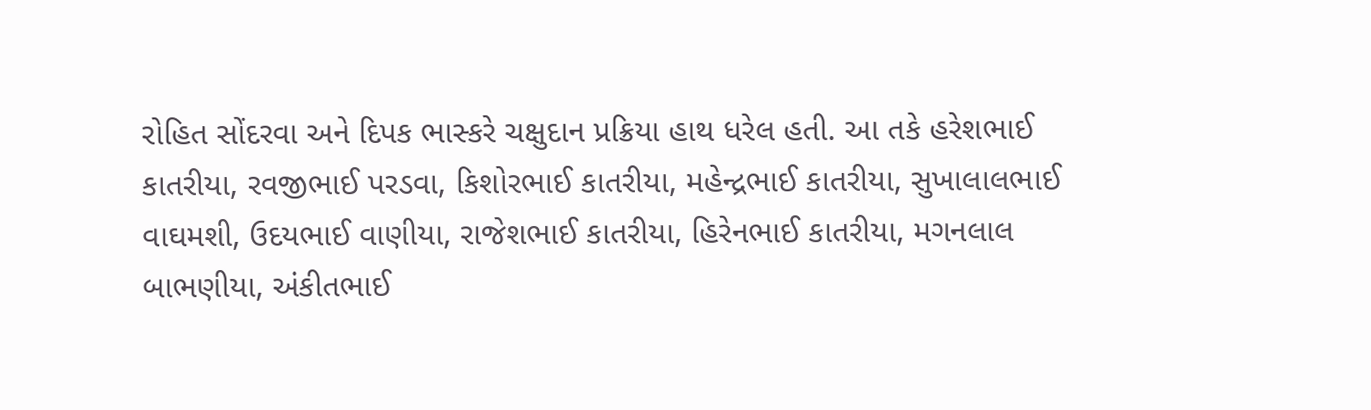રોહિત સોંદરવા અને દિપક ભાસ્કરે ચક્ષુદાન પ્રક્રિયા હાથ ધરેલ હતી. આ તકે હરેશભાઈ કાતરીયા, રવજીભાઈ પરડવા, કિશોરભાઈ કાતરીયા, મહેન્દ્રભાઈ કાતરીયા, સુખાલાલભાઈ વાઘમશી, ઉદયભાઈ વાણીયા, રાજેશભાઈ કાતરીયા, હિરેનભાઈ કાતરીયા, મગનલાલ બાભણીયા, અંકીતભાઈ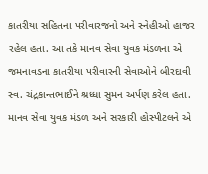કાતરીયા સહિતના પરીવારજનો અને સ્નેહીઓ હાજર રહેલ હતા. આ તકે માનવ સેવા યુવક મંડળના એ જમનાવડના કાતરીયા પરીવારની સેવાઓને બીરદાવી સ્વ. ચંદ્રકાન્તભાઈને શ્રધ્ધા સુમન અર્પણ કરેલ હતા. માનવ સેવા યુવક મંડળ અને સરકારી હોસ્પીટલને એ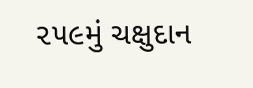૨૫૯મું ચક્ષુદાન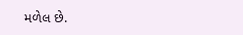મળેલ છે.